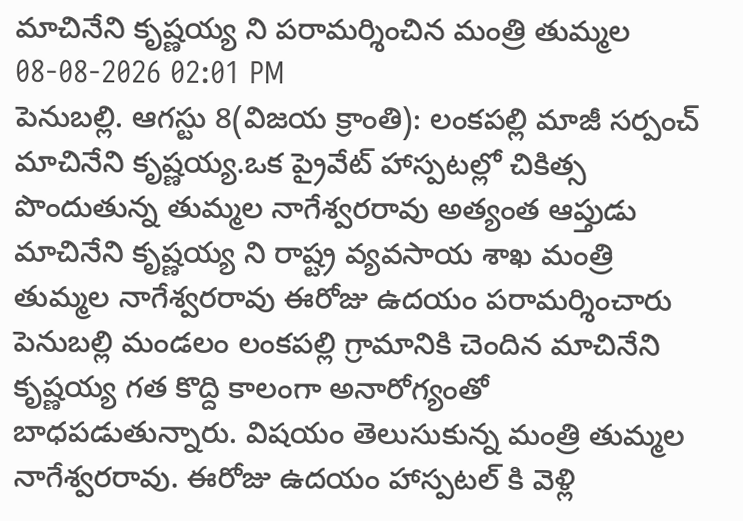మాచినేని కృష్ణయ్య ని పరామర్శించిన మంత్రి తుమ్మల
08-08-2026 02:01 PM
పెనుబల్లి. ఆగస్టు 8(విజయ క్రాంతి): లంకపల్లి మాజీ సర్పంచ్ మాచినేని కృష్ణయ్య.ఒక ప్రైవేట్ హాస్పటల్లో చికిత్స పొందుతున్న తుమ్మల నాగేశ్వరరావు అత్యంత ఆప్తుడు మాచినేని కృష్ణయ్య ని రాష్ట్ర వ్యవసాయ శాఖ మంత్రి తుమ్మల నాగేశ్వరరావు ఈరోజు ఉదయం పరామర్శించారు పెనుబల్లి మండలం లంకపల్లి గ్రామానికి చెందిన మాచినేని కృష్ణయ్య గత కొద్ది కాలంగా అనారోగ్యంతో బాధపడుతున్నారు. విషయం తెలుసుకున్న మంత్రి తుమ్మల నాగేశ్వరరావు. ఈరోజు ఉదయం హాస్పటల్ కి వెళ్లి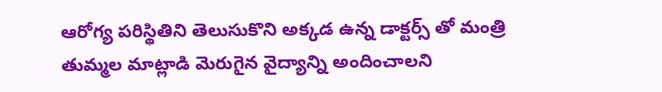ఆరోగ్య పరిస్థితిని తెలుసుకొని అక్కడ ఉన్న డాక్టర్స్ తో మంత్రి తుమ్మల మాట్లాడి మెరుగైన వైద్యాన్ని అందించాలని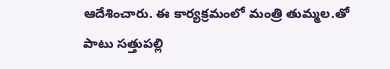ఆదేశించారు. ఈ కార్యక్రమంలో మంత్రి తుమ్మల.తో పాటు సత్తుపల్లి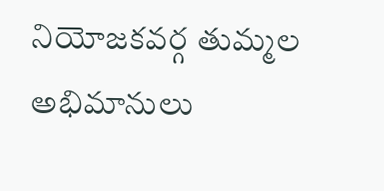నియోజకవర్గ తుమ్మల అభిమానులు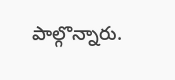పాల్గొన్నారు.